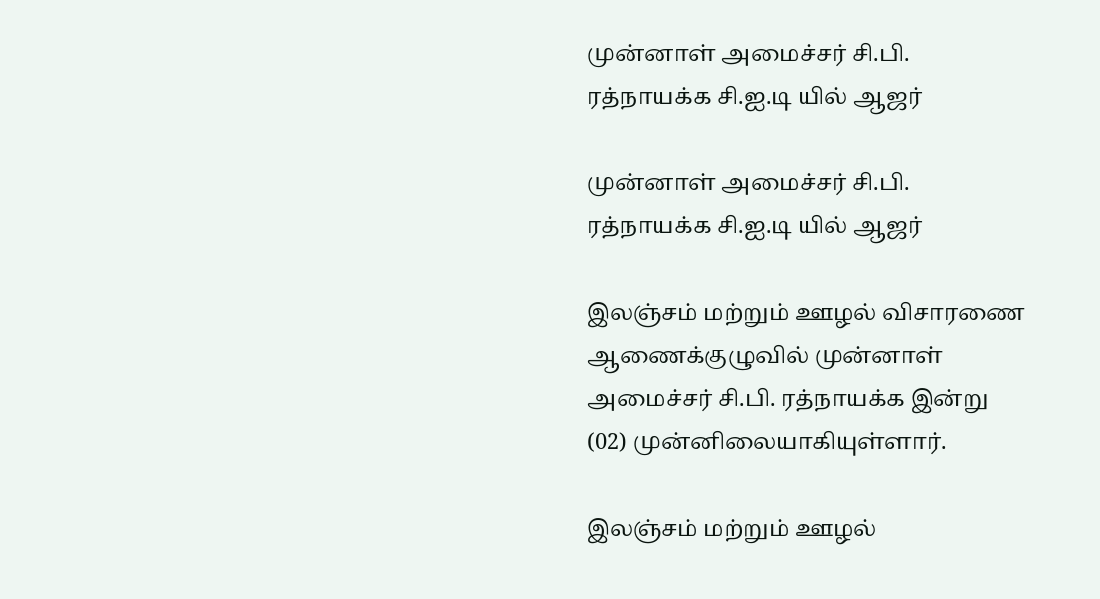முன்னாள் அமைச்சர் சி.பி. ரத்நாயக்க சி.ஐ.டி யில் ஆஜர்

முன்னாள் அமைச்சர் சி.பி. ரத்நாயக்க சி.ஐ.டி யில் ஆஜர்

இலஞ்சம் மற்றும் ஊழல் விசாரணை ஆணைக்குழுவில் முன்னாள் அமைச்சர் சி.பி. ரத்நாயக்க இன்று (02) முன்னிலையாகியுள்ளார்.

இலஞ்சம் மற்றும் ஊழல்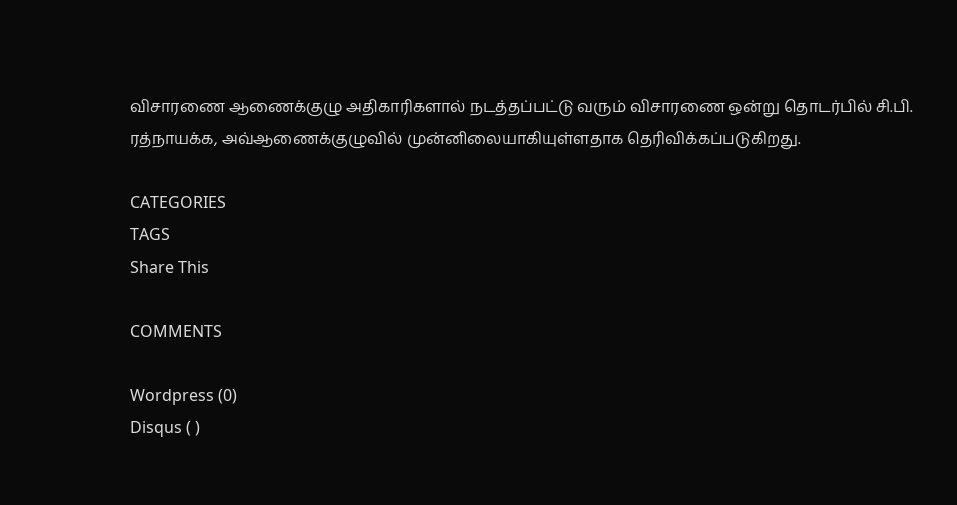விசாரணை ஆணைக்குழு அதிகாரிகளால் நடத்தப்பட்டு வரும் விசாரணை ஒன்று தொடர்பில் சி.பி. ரத்நாயக்க, அவ்ஆணைக்குழுவில் முன்னிலையாகியுள்ளதாக தெரிவிக்கப்படுகிறது.

CATEGORIES
TAGS
Share This

COMMENTS

Wordpress (0)
Disqus ( )